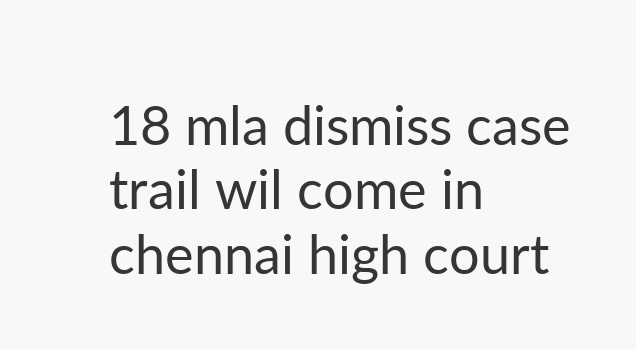18 mla dismiss case trail wil come in chennai high court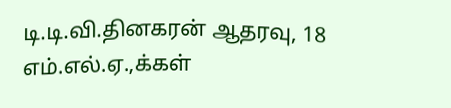டி.டி.வி.தினகரன் ஆதரவு, 18 எம்.எல்.ஏ.,க்கள்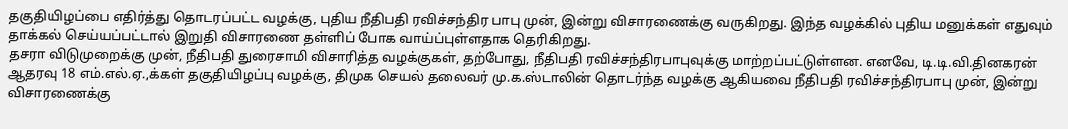தகுதியிழப்பை எதிர்த்து தொடரப்பட்ட வழக்கு, புதிய நீதிபதி ரவிச்சந்திர பாபு முன், இன்று விசாரணைக்கு வருகிறது. இந்த வழக்கில் புதிய மனுக்கள் எதுவும் தாக்கல் செய்யப்பட்டால் இறுதி விசாரணை தள்ளிப் போக வாய்ப்புள்ளதாக தெரிகிறது.
தசரா விடுமுறைக்கு முன், நீதிபதி துரைசாமி விசாரித்த வழக்குகள், தற்போது, நீதிபதி ரவிச்சந்திரபாபுவுக்கு மாற்றப்பட்டுள்ளன. எனவே, டி.டி.வி.தினகரன் ஆதரவு 18 எம்.எல்.ஏ.,க்கள் தகுதியிழப்பு வழக்கு, திமுக செயல் தலைவர் மு.க.ஸ்டாலின் தொடர்ந்த வழக்கு ஆகியவை நீதிபதி ரவிச்சந்திரபாபு முன், இன்று விசாரணைக்கு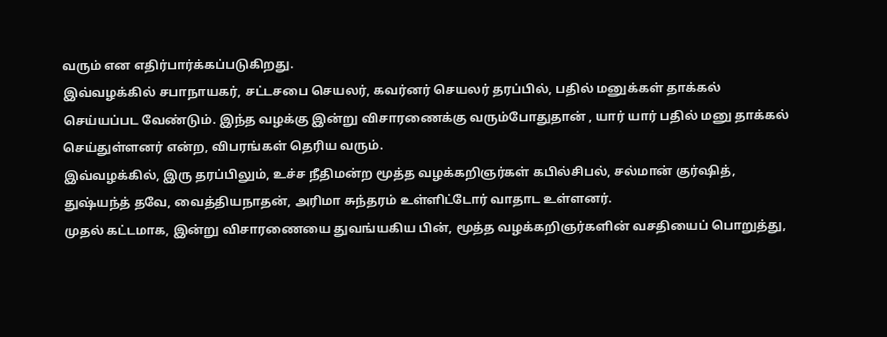வரும் என எதிர்பார்க்கப்படுகிறது.
இவ்வழக்கில் சபாநாயகர், சட்டசபை செயலர், கவர்னர் செயலர் தரப்பில், பதில் மனுக்கள் தாக்கல் செய்யப்பட வேண்டும். இந்த வழக்கு இன்று விசாரணைக்கு வரும்போதுதான் , யார் யார் பதில் மனு தாக்கல் செய்துள்ளனர் என்ற, விபரங்கள் தெரிய வரும்.
இவ்வழக்கில், இரு தரப்பிலும், உச்ச நீதிமன்ற மூத்த வழக்கறிஞர்கள் கபில்சிபல், சல்மான் குர்ஷித், துஷ்யந்த் தவே, வைத்தியநாதன், அரிமா சுந்தரம் உள்ளிட்டோர் வாதாட உள்ளனர்.
முதல் கட்டமாக, இன்று விசாரணையை துவங்யகிய பின், மூத்த வழக்கறிஞர்களின் வசதியைப் பொறுத்து,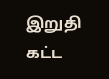இறுதி கட்ட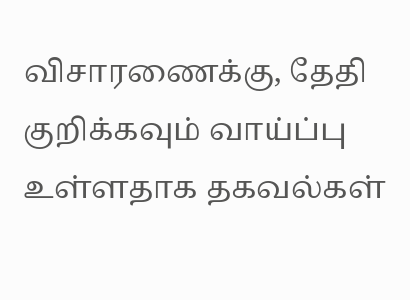விசாரணைக்கு, தேதி குறிக்கவும் வாய்ப்பு உள்ளதாக தகவல்கள்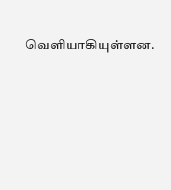வெளியாகியுள்ளன.